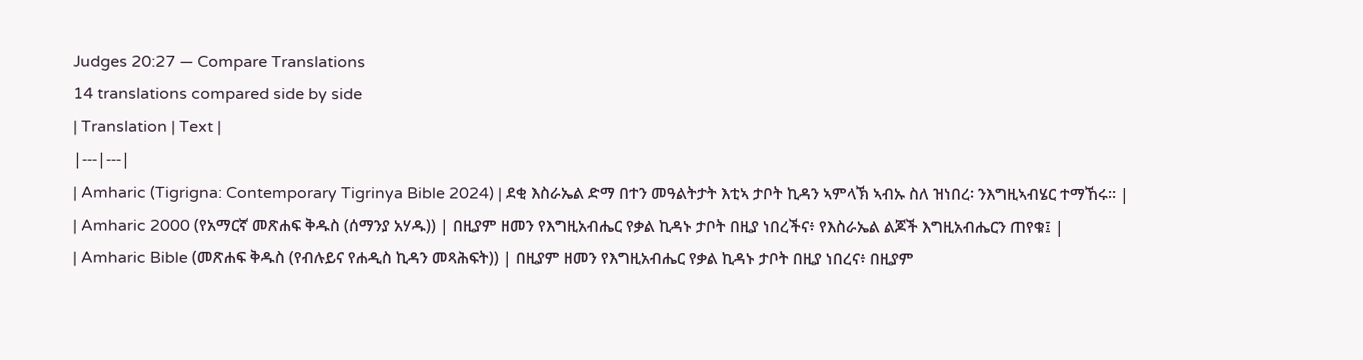Judges 20:27 — Compare Translations
14 translations compared side by side
| Translation | Text |
|---|---|
| Amharic (Tigrigna: Contemporary Tigrinya Bible 2024) | ደቂ እስራኤል ድማ በተን መዓልትታት እቲኣ ታቦት ኪዳን ኣምላኽ ኣብኡ ስለ ዝነበረ፡ ንእግዚኣብሄር ተማኸሩ። |
| Amharic 2000 (የአማርኛ መጽሐፍ ቅዱስ (ሰማንያ አሃዱ)) | በዚያም ዘመን የእግዚአብሔር የቃል ኪዳኑ ታቦት በዚያ ነበረችና፥ የእስራኤል ልጆች እግዚአብሔርን ጠየቁ፤ |
| Amharic Bible (መጽሐፍ ቅዱስ (የብሉይና የሐዲስ ኪዳን መጻሕፍት)) | በዚያም ዘመን የእግዚአብሔር የቃል ኪዳኑ ታቦት በዚያ ነበረና፥ በዚያም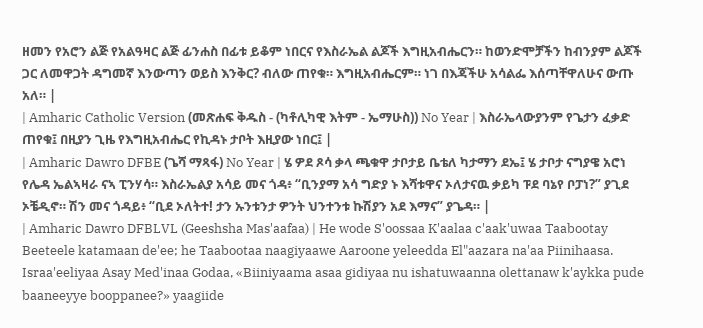ዘመን የአሮን ልጅ የአልዓዛር ልጅ ፊንሐስ በፊቱ ይቆም ነበርና የእስራኤል ልጆች እግዚአብሔርን። ከወንድሞቻችን ከብንያም ልጆች ጋር ለመዋጋት ዳግመኛ እንውጣን ወይስ እንቅር? ብለው ጠየቁ። እግዚአብሔርም። ነገ በእጃችሁ አሳልፌ እሰጣቸዋለሁና ውጡ አለ። |
| Amharic Catholic Version (መጽሐፍ ቅዱስ - (ካቶሊካዊ እትም - ኤማሁስ)) No Year | እስራኤላውያንም የጌታን ፈቃድ ጠየቁ፤ በዚያን ጊዜ የእግዚአብሔር የኪዳኑ ታቦት እዚያው ነበር፤ |
| Amharic Dawro DFBE (ጌሻ ማጻፋ) No Year | ሄ ዎደ ጾሳ ቃላ ጫቁዋ ታቦታይ ቤቴለ ካታማን ደኤ፤ ሄ ታቦታ ናግያዌ አሮነ የሌዳ ኤልኣዛራ ናኣ ፒንሃሳ። እስራኤልያ አሳይ መና ጎዳ፥ “ቢንያማ አሳ ግድያ ኑ እሻቱዋና ኦለታናዉ ቃይካ ፑደ ባኔየ ቦፓነ?” ያጊደ ኦቼዲኖ። ሽን መና ጎዳይ፥ “ቢደ ኦለትተ! ታን ኡንቱንታ ዎንት ህንተንቱ ኩሽያን አደ እማና” ያጌዳ። |
| Amharic Dawro DFBLVL (Geeshsha Mas'aafaa) | He wode S'oossaa K'aalaa c'aak'uwaa Taabootay Beeteele katamaan de'ee; he Taabootaa naagiyaawe Aaroone yeleedda El"aazara na'aa Piinihaasa. Israa'eeliyaa Asay Med'inaa Godaa, «Biiniyaama asaa gidiyaa nu ishatuwaanna olettanaw k'aykka pude baaneeyye booppanee?» yaagiide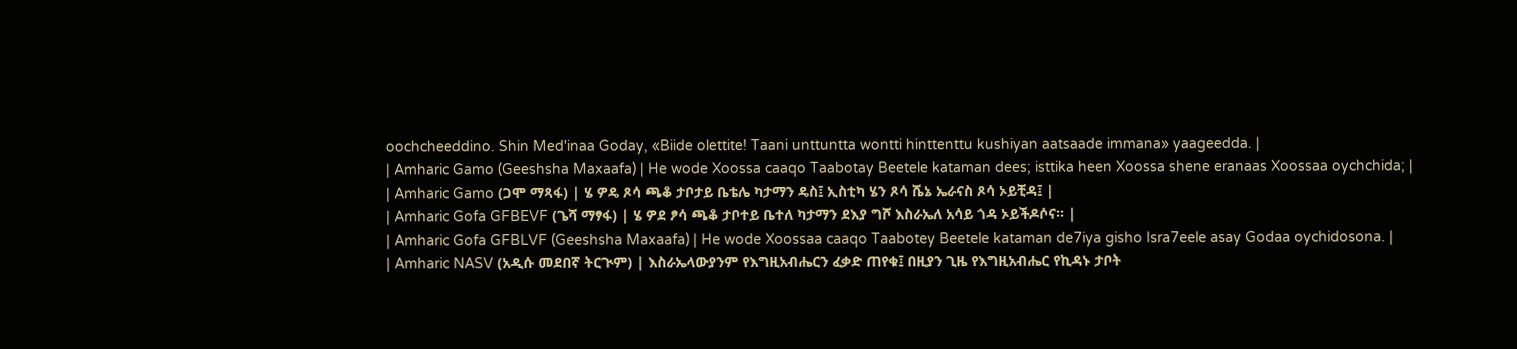oochcheeddino. Shin Med'inaa Goday, «Biide olettite! Taani unttuntta wontti hinttenttu kushiyan aatsaade immana» yaageedda. |
| Amharic Gamo (Geeshsha Maxaafa) | He wode Xoossa caaqo Taabotay Beetele kataman dees; isttika heen Xoossa shene eranaas Xoossaa oychchida; |
| Amharic Gamo (ጋሞ ማጻፋ) | ሄ ዎዴ ጾሳ ጫቆ ታቦታይ ቤቴሌ ካታማን ዴስ፤ ኢስቲካ ሄን ጾሳ ሼኔ ኤራናስ ጾሳ ኦይቺዳ፤ |
| Amharic Gofa GFBEVF (ጌሻ ማፃፋ) | ሄ ዎደ ፆሳ ጫቆ ታቦተይ ቤተለ ካታማን ደእያ ግሾ እስራኤለ አሳይ ጎዳ ኦይችዶሶና። |
| Amharic Gofa GFBLVF (Geeshsha Maxaafa) | He wode Xoossaa caaqo Taabotey Beetele kataman de7iya gisho Isra7eele asay Godaa oychidosona. |
| Amharic NASV (አዲሱ መደበኛ ትርጒም) | እስራኤላውያንም የእግዚአብሔርን ፈቃድ ጠየቁ፤ በዚያን ጊዜ የእግዚአብሔር የኪዳኑ ታቦት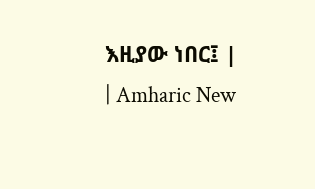እዚያው ነበር፤ |
| Amharic New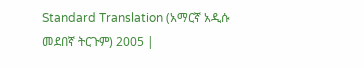Standard Translation (አማርኛ አዲሱ መደበኛ ትርጉም) 2005 |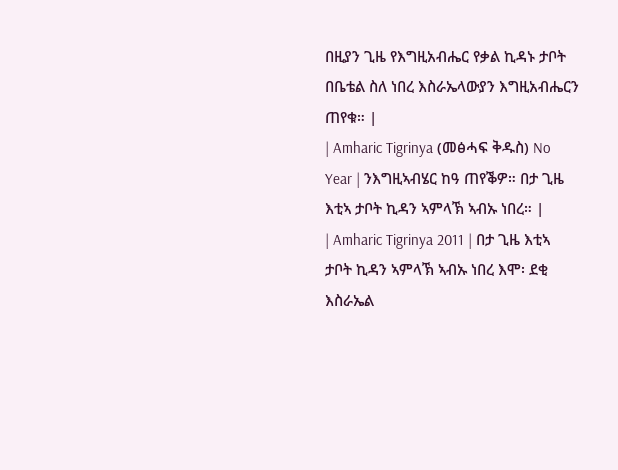በዚያን ጊዜ የእግዚአብሔር የቃል ኪዳኑ ታቦት በቤቴል ስለ ነበረ እስራኤላውያን እግዚአብሔርን ጠየቁ። |
| Amharic Tigrinya (መፅሓፍ ቅዱስ) No Year | ንእግዚኣብሄር ከዓ ጠየቕዎ። በታ ጊዜ እቲኣ ታቦት ኪዳን ኣምላኽ ኣብኡ ነበረ። |
| Amharic Tigrinya 2011 | በታ ጊዜ እቲኣ ታቦት ኪዳን ኣምላኽ ኣብኡ ነበረ እሞ፡ ደቂ እስራኤል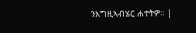ንእግዚኣብሄር ሐተትዎ። |